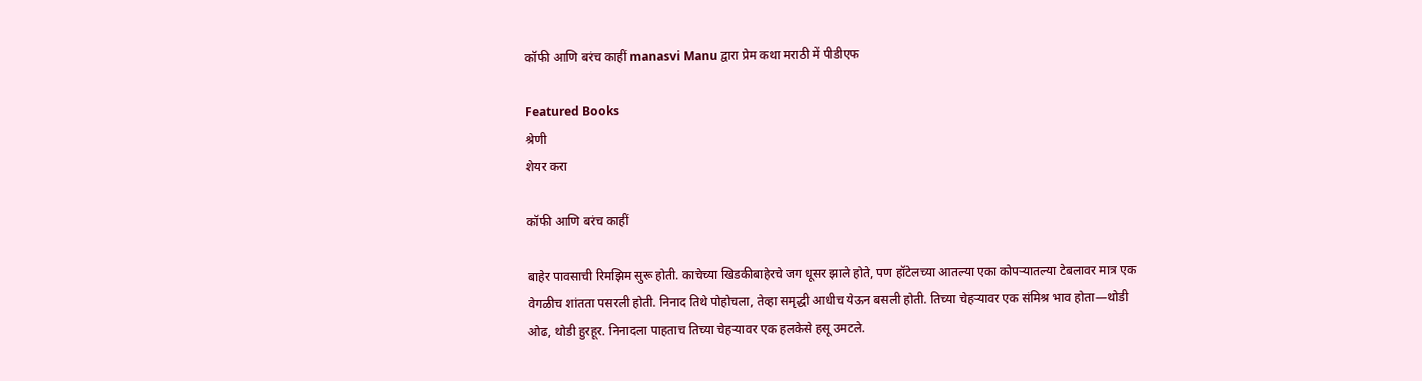कॉफी आणि बरंच काहीं manasvi Manu द्वारा प्रेम कथा मराठी में पीडीएफ

Featured Books
श्रेणी
शेयर करा

कॉफी आणि बरंच काहीं

बाहेर पावसाची रिमझिम सुरू होती. काचेच्या खिडकीबाहेरचे जग धूसर झाले होते, पण हॉटेलच्या आतल्या एका कोपऱ्यातल्या टेबलावर मात्र एक वेगळीच शांतता पसरली होती. निनाद तिथे पोहोचला, तेव्हा समृद्धी आधीच येऊन बसली होती. तिच्या चेहऱ्यावर एक संमिश्र भाव होता—थोडी ओढ, थोडी हुरहूर. निनादला पाहताच तिच्या चेहऱ्यावर एक हलकेसे हसू उमटले.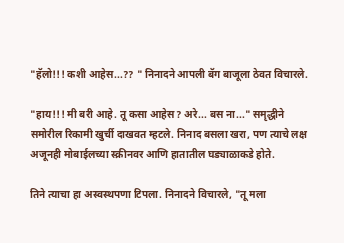"हॅलो!!! कशी आहेस...?? " निनादने आपली बॅग बाजूला ठेवत विचारले.

"हाय!!! मी बरी आहे. तू कसा आहेस? अरे... बस ना..." समृद्धीने समोरील रिकामी खुर्ची दाखवत म्हटले. निनाद बसला खरा, पण त्याचे लक्ष अजूनही मोबाईलच्या स्क्रीनवर आणि हातातील घड्याळाकडे होते.

तिने त्याचा हा अस्वस्थपणा टिपला. निनादने विचारले, "तू मला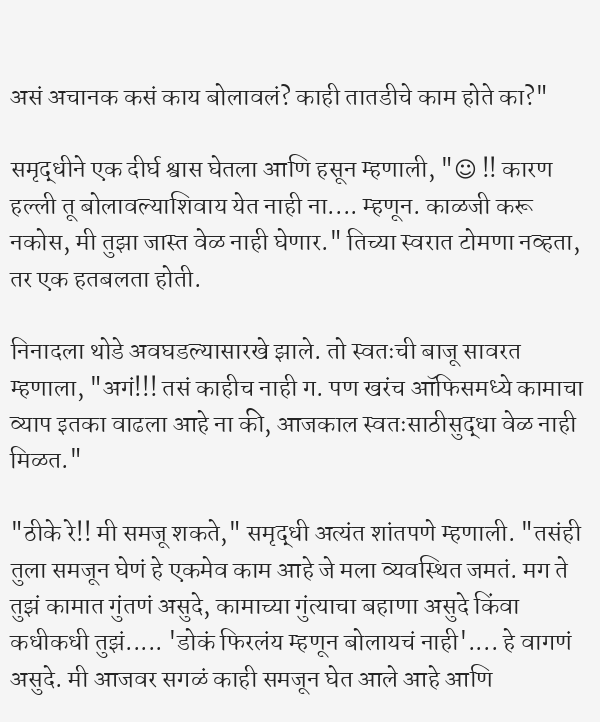असं अचानक कसं काय बोलावलं? काही तातडीचे काम होते का?"

समृद्धीने एक दीर्घ श्वास घेतला आणि हसून म्हणाली, "☺ !! कारण हल्ली तू बोलावल्याशिवाय येत नाही ना.... म्हणून. काळजी करू नकोस, मी तुझा जास्त वेळ नाही घेणार." तिच्या स्वरात टोमणा नव्हता, तर एक हतबलता होती.

निनादला थोडे अवघडल्यासारखे झाले. तो स्वतःची बाजू सावरत म्हणाला, "अगं!!! तसं काहीच नाही ग. पण खरंच ऑफिसमध्ये कामाचा व्याप इतका वाढला आहे ना की, आजकाल स्वतःसाठीसुद्धा वेळ नाही मिळत."

"ठीके रे!! मी समजू शकते," समृद्धी अत्यंत शांतपणे म्हणाली. "तसंही तुला समजून घेणं हे एकमेव काम आहे जे मला व्यवस्थित जमतं. मग ते तुझं कामात गुंतणं असुदे, कामाच्या गुंत्याचा बहाणा असुदे किंवा कधीकधी तुझं..... 'डोकं फिरलंय म्हणून बोलायचं नाही'.... हे वागणं असुदे. मी आजवर सगळं काही समजून घेत आले आहे आणि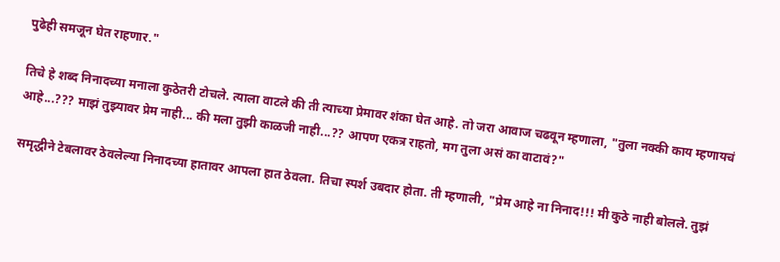पुढेही समजून घेत राहणार."

तिचे हे शब्द निनादच्या मनाला कुठेतरी टोचले. त्याला वाटले की ती त्याच्या प्रेमावर शंका घेत आहे. तो जरा आवाज चढवून म्हणाला, "तुला नक्की काय म्हणायचं आहे...??? माझं तुझ्यावर प्रेम नाही... की मला तुझी काळजी नाही...?? आपण एकत्र राहतो, मग तुला असं का वाटावं?"

समृद्धीने टेबलावर ठेवलेल्या निनादच्या हातावर आपला हात ठेवला. तिचा स्पर्श उबदार होता. ती म्हणाली, "प्रेम आहे ना निनाद!!! मी कुठे नाही बोलले. तुझं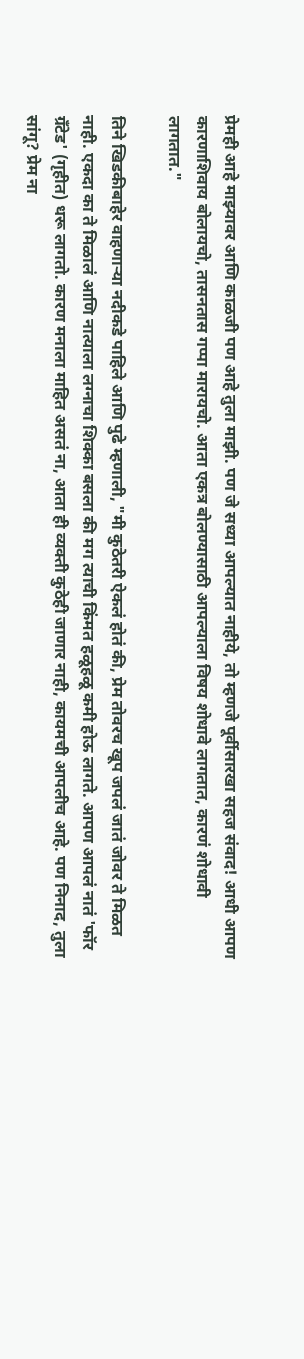प्रेमही आहे माझ्यावर आणि काळजी पण आहे तुला माझी. पण जे सध्या आपल्यात नाहीये, तो म्हणजे पूर्वीसारखा सहज संवाद! आधी आपण कारणाशिवाय बोलायचो, तासनतास गप्पा मारायचो. आता एकत्र बोलण्यासाठी आपल्याला विषय शोधावे लागतात, कारणं शोधावी लागतात."

तिने खिडकीबाहेर वाहणाऱ्या नदीकडे पाहिले आणि पुढे म्हणाली, "मी कुठेतरी ऐकलं होतं की, प्रेम तोवरच खूप जपलं जातं जोवर ते मिळत नाही. एकदा का ते मिळालं आणि नात्याला लग्नाचा शिक्का बसला की मग त्याची किंमत हळूहळू कमी होऊ लागते. आपण आपलं नातं 'फॉर ग्रँटेड' (गृहीत) धरू लागतो. कारण मनाला माहित असतं ना, आता ही व्यक्ती कुठेही जाणार नाही, कायमची आपलीच आहे. पण निनाद, तुला सांगू? प्रेम ना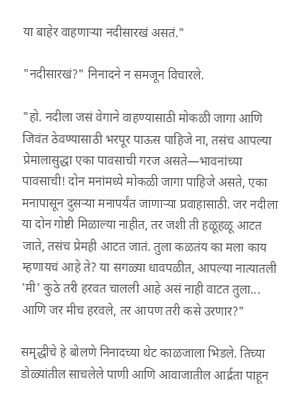या बाहेर वाहणाऱ्या नदीसारखं असतं."

"नदीसारखं?" निनादने न समजून विचारले.

"हो. नदीला जसं वेगाने वाहण्यासाठी मोकळी जागा आणि जिवंत ठेवण्यासाठी भरपूर पाऊस पाहिजे ना, तसंच आपल्या प्रेमालासुद्धा एका पावसाची गरज असते—भावनांच्या पावसाची! दोन मनांमध्ये मोकळी जागा पाहिजे असते, एका मनापासून दुसऱ्या मनापर्यंत जाणाऱ्या प्रवाहासाठी. जर नदीला या दोन गोष्टी मिळाल्या नाहीत, तर जशी ती हळूहळू आटत जाते, तसंच प्रेमही आटत जातं. तुला कळतंय का मला काय म्हणायचं आहे ते? या सगळ्या धावपळीत, आपल्या नात्यातली 'मी' कुठे तरी हरवत चालली आहे असं नाही वाटत तुला... आणि जर मीच हरवले, तर आपण तरी कसे उरणार?"

समृद्धीचे हे बोलणे निनादच्या थेट काळजाला भिडले. तिच्या डोळ्यांतील साचलेले पाणी आणि आवाजातील आर्द्रता पाहून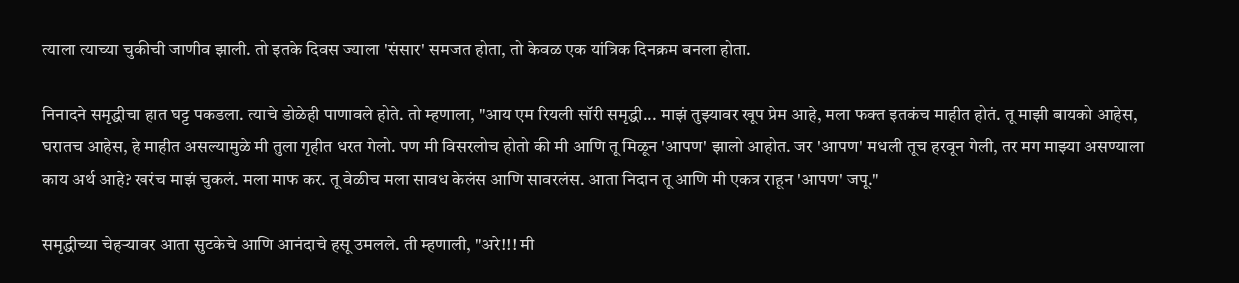त्याला त्याच्या चुकीची जाणीव झाली. तो इतके दिवस ज्याला 'संसार' समजत होता, तो केवळ एक यांत्रिक दिनक्रम बनला होता.

निनादने समृद्धीचा हात घट्ट पकडला. त्याचे डोळेही पाणावले होते. तो म्हणाला, "आय एम रियली सॉरी समृद्धी... माझं तुझ्यावर खूप प्रेम आहे, मला फक्त इतकंच माहीत होतं. तू माझी बायको आहेस, घरातच आहेस, हे माहीत असल्यामुळे मी तुला गृहीत धरत गेलो. पण मी विसरलोच होतो की मी आणि तू मिळून 'आपण' झालो आहोत. जर 'आपण' मधली तूच हरवून गेली, तर मग माझ्या असण्याला काय अर्थ आहे? खरंच माझं चुकलं. मला माफ कर. तू वेळीच मला सावध केलंस आणि सावरलंस. आता निदान तू आणि मी एकत्र राहून 'आपण' जपू."

समृद्धीच्या चेहऱ्यावर आता सुटकेचे आणि आनंदाचे हसू उमलले. ती म्हणाली, "अरे!!! मी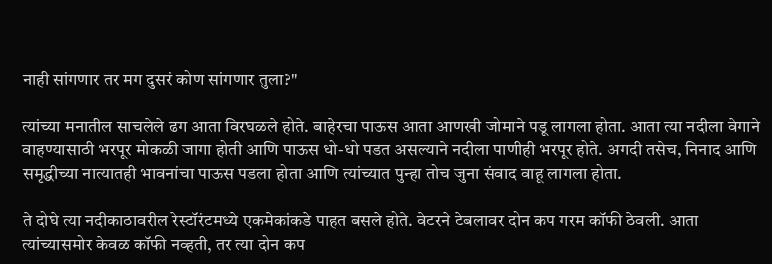नाही सांगणार तर मग दुसरं कोण सांगणार तुला?"

त्यांच्या मनातील साचलेले ढग आता विरघळले होते. बाहेरचा पाऊस आता आणखी जोमाने पडू लागला होता. आता त्या नदीला वेगाने वाहण्यासाठी भरपूर मोकळी जागा होती आणि पाऊस धो-धो पडत असल्याने नदीला पाणीही भरपूर होते. अगदी तसेच, निनाद आणि समृद्धीच्या नात्यातही भावनांचा पाऊस पडला होता आणि त्यांच्यात पुन्हा तोच जुना संवाद वाहू लागला होता.

ते दोघे त्या नदीकाठावरील रेस्टॉरंटमध्ये एकमेकांकडे पाहत बसले होते. वेटरने टेबलावर दोन कप गरम कॉफी ठेवली. आता त्यांच्यासमोर केवळ कॉफी नव्हती, तर त्या दोन कप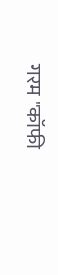गरम "कॉफी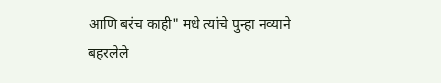आणि बरंच काही" मधे त्यांचे पुन्हा नव्याने बहरलेले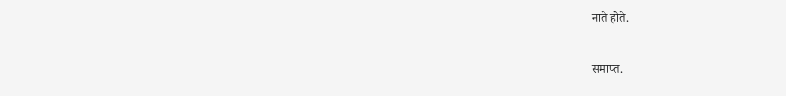नाते होते.

समाप्त.